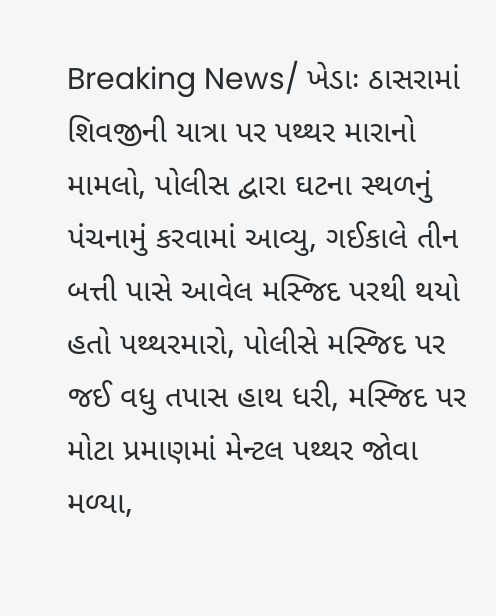Breaking News/ ખેડાઃ ઠાસરામાં શિવજીની યાત્રા પર પથ્થર મારાનો મામલો, પોલીસ દ્વારા ઘટના સ્થળનું પંચનામું કરવામાં આવ્યુ, ગઈકાલે તીન બત્તી પાસે આવેલ મસ્જિદ પરથી થયો હતો પથ્થરમારો, પોલીસે મસ્જિદ પર જઈ વધુ તપાસ હાથ ધરી, મસ્જિદ પર મોટા પ્રમાણમાં મેન્ટલ પથ્થર જોવા મળ્યા,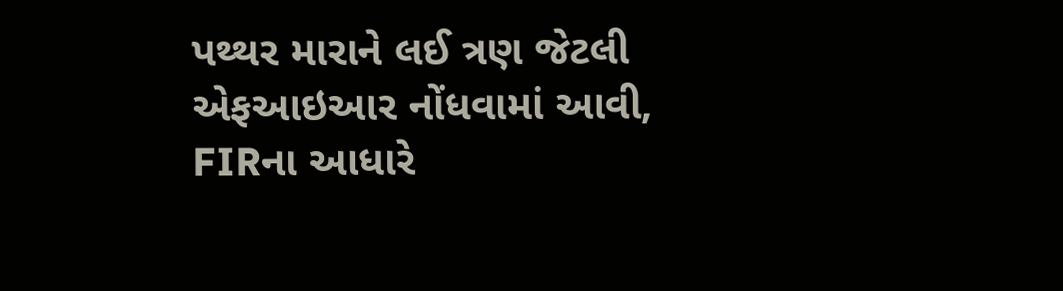પથ્થર મારાને લઈ ત્રણ જેટલી એફઆઇઆર નોંધવામાં આવી, FIRના આધારે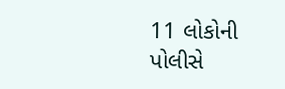11 લોકોની પોલીસે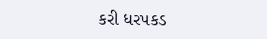કરી ધરપકડ